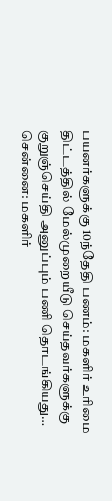பயனர்களுக்கு 10ந்தேதி பணம்: மகளிர் உரிமை திட்டத்தில் மேல்முறையீடு செய்தவர்களுக்கு குறுஞ்செய்தி அனுப்பும் பணி தொடங்கியது…
சென்னை: மகளிர்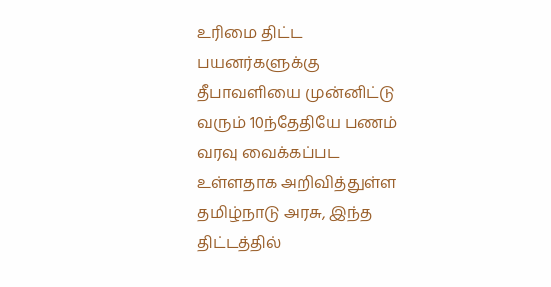உரிமை திட்ட பயனர்களுக்கு தீபாவளியை முன்னிட்டு வரும் 10ந்தேதியே பணம் வரவு வைக்கப்பட உள்ளதாக அறிவித்துள்ள தமிழ்நாடு அரசு, இந்த திட்டத்தில்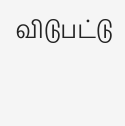விடுபட்டு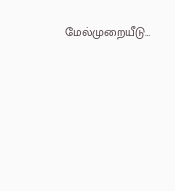மேல்முறையீடு…